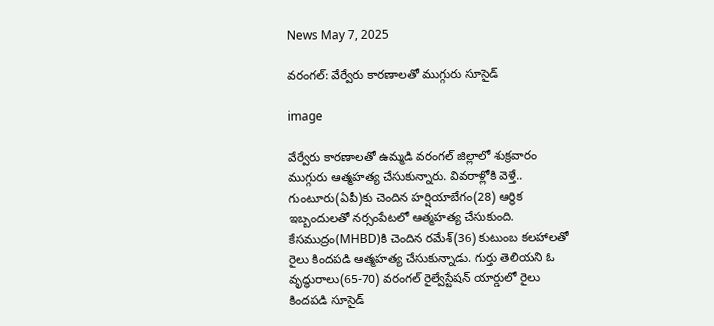News May 7, 2025

వరంగల్: వేర్వేరు కారణాలతో ముగ్గురు సూసైడ్

image

వేర్వేరు కారణాలతో ఉమ్మడి వరంగల్ జిల్లాలో శుక్రవారం ముగ్గురు ఆత్మహత్య చేసుకున్నారు. వివరాళ్లోకి వెళ్తే.. గుంటూరు(ఏపీ)కు చెందిన హర్షియాబేగం(28) ఆర్థిక ఇబ్బందులతో నర్సంపేటలో ఆత్మహత్య చేసుకుంది. కేసముద్రం(MHBD)కి చెందిన రమేశ్(36) కుటుంబ కలహాలతో రైలు కిందపడి ఆత్మహత్య చేసుకున్నాడు. గుర్తు తెలియని ఓ వృద్ధురాలు(65-70) వరంగల్ రైల్వేస్టేషన్ యార్డులో రైలు కిందపడి సూసైడ్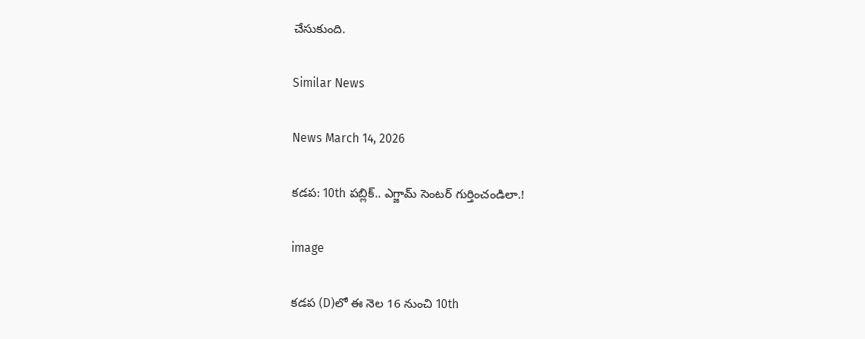చేసుకుంది.

Similar News

News March 14, 2026

కడప: 10th పబ్లిక్.. ఎగ్జామ్ సెంటర్ గుర్తించండిలా.!

image

కడప (D)లో ఈ నెల 16 నుంచి 10th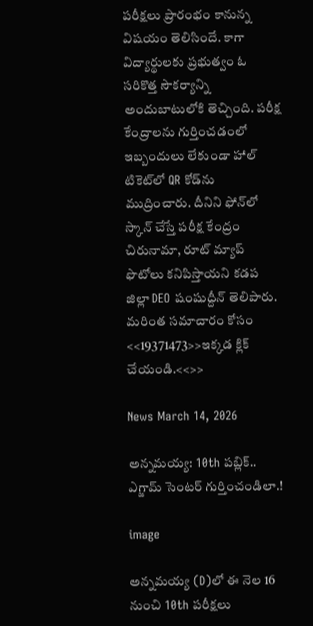పరీక్షలు ప్రారంభం కానున్న విషయం తెలిసిందే. కాగా విద్యార్థులకు ప్రభుత్వం ఓ సరికొత్త సౌకర్యాన్ని అందుబాటులోకి తెచ్చింది. పరీక్ష కేంద్రాలను గుర్తించడంలో ఇబ్బందులు లేకుండా హాల్ టికెట్‌లో QR కోడ్‌ను ముద్రించారు. దీనిని ఫోన్‌లో స్కాన్ చేస్తే పరీక్ష కేంద్రం చిరునామా, రూట్ మ్యాప్ ఫొటోలు కనిపిస్తాయని కడప జిల్లా DEO షంషుద్దీన్ తెలిపారు. మరింత సమాచారం కోసం <<19371473>>ఇక్కడ క్లిక్ చేయండి.<<>>

News March 14, 2026

అన్నమయ్య: 10th పబ్లిక్.. ఎగ్జామ్ సెంటర్ గుర్తించండిలా.!

image

అన్నమయ్య (D)లో ఈ నెల 16 నుంచి 10th పరీక్షలు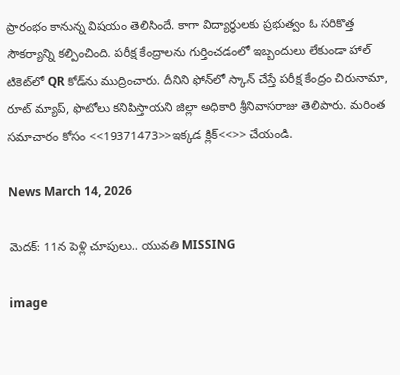ప్రారంభం కానున్న విషయం తెలిసిందే. కాగా విద్యార్థులకు ప్రభుత్వం ఓ సరికొత్త సౌకర్యాన్ని కల్పించింది. పరీక్ష కేంద్రాలను గుర్తించడంలో ఇబ్బందులు లేకుండా హాల్ టికెట్‌లో QR కోడ్‌ను ముద్రించారు. దీనిని ఫోన్‌లో స్కాన్ చేస్తే పరీక్ష కేంద్రం చిరునామా, రూట్ మ్యాప్, ఫొటోలు కనిపిస్తాయని జిల్లా అధికారి శ్రీనివాసరాజు తెలిపారు. మరింత సమాచారం కోసం <<19371473>>ఇక్కడ క్లిక్<<>> చేయండి.

News March 14, 2026

మెదక్: 11న పెళ్లి చూపులు.. యువతి MISSING

image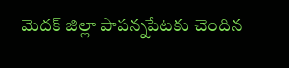మెదక్ జిల్లా పాపన్నపేటకు చెందిన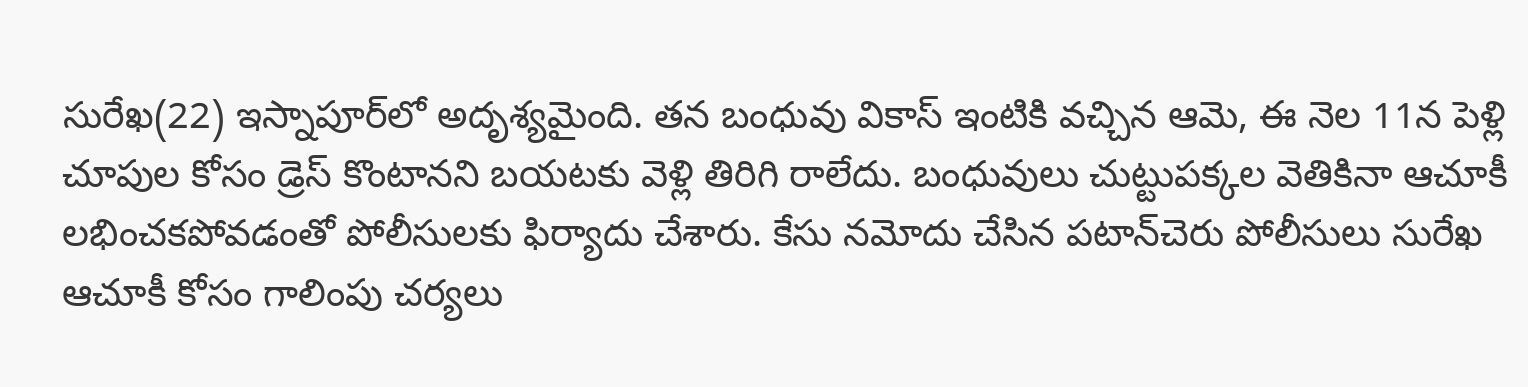సురేఖ(22) ఇస్నాపూర్‌లో అదృశ్యమైంది. తన బంధువు వికాస్ ఇంటికి వచ్చిన ఆమె, ఈ నెల 11న పెళ్లి చూపుల కోసం డ్రెస్ కొంటానని బయటకు వెళ్లి తిరిగి రాలేదు. బంధువులు చుట్టుపక్కల వెతికినా ఆచూకీ లభించకపోవడంతో పోలీసులకు ఫిర్యాదు చేశారు. కేసు నమోదు చేసిన పటాన్‌చెరు పోలీసులు సురేఖ ఆచూకీ కోసం గాలింపు చర్యలు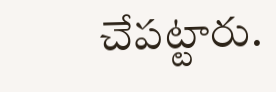చేపట్టారు.